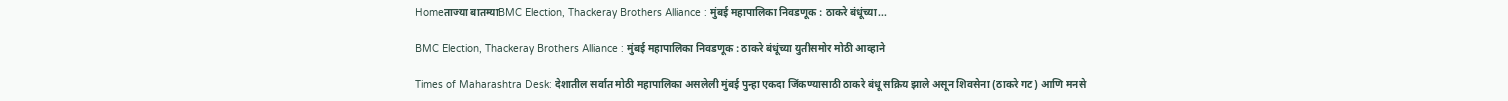Homeताज्या बातम्याBMC Election, Thackeray Brothers Alliance : मुंबई महापालिका निवडणूक : ठाकरे बंधूंच्या...

BMC Election, Thackeray Brothers Alliance : मुंबई महापालिका निवडणूक : ठाकरे बंधूंच्या युतीसमोर मोठी आव्हाने

Times of Maharashtra Desk: देशातील सर्वात मोठी महापालिका असलेली मुंबई पुन्हा एकदा जिंकण्यासाठी ठाकरे बंधू सक्रिय झाले असून शिवसेना (ठाकरे गट) आणि मनसे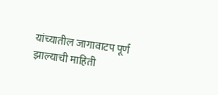यांच्यातील जागावाटप पूर्ण झाल्याची माहिती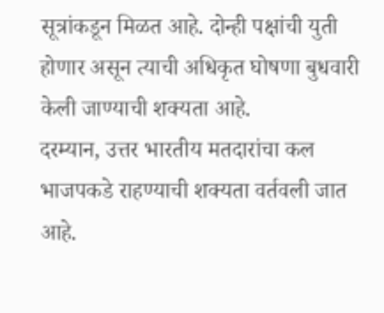सूत्रांकडून मिळत आहे. दोन्ही पक्षांची युती होणार असून त्याची अधिकृत घोषणा बुधवारी केली जाण्याची शक्यता आहे.
दरम्यान, उत्तर भारतीय मतदारांचा कल भाजपकडे राहण्याची शक्यता वर्तवली जात आहे.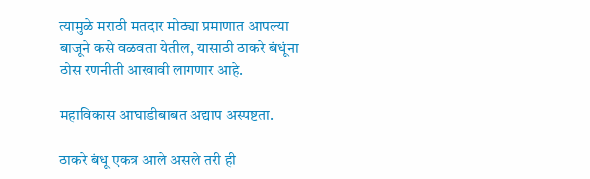त्यामुळे मराठी मतदार मोठ्या प्रमाणात आपल्या बाजूने कसे वळवता येतील, यासाठी ठाकरे बंधूंना ठोस रणनीती आखावी लागणार आहे.

महाविकास आघाडीबाबत अद्याप अस्पष्टता.

ठाकरे बंधू एकत्र आले असले तरी ही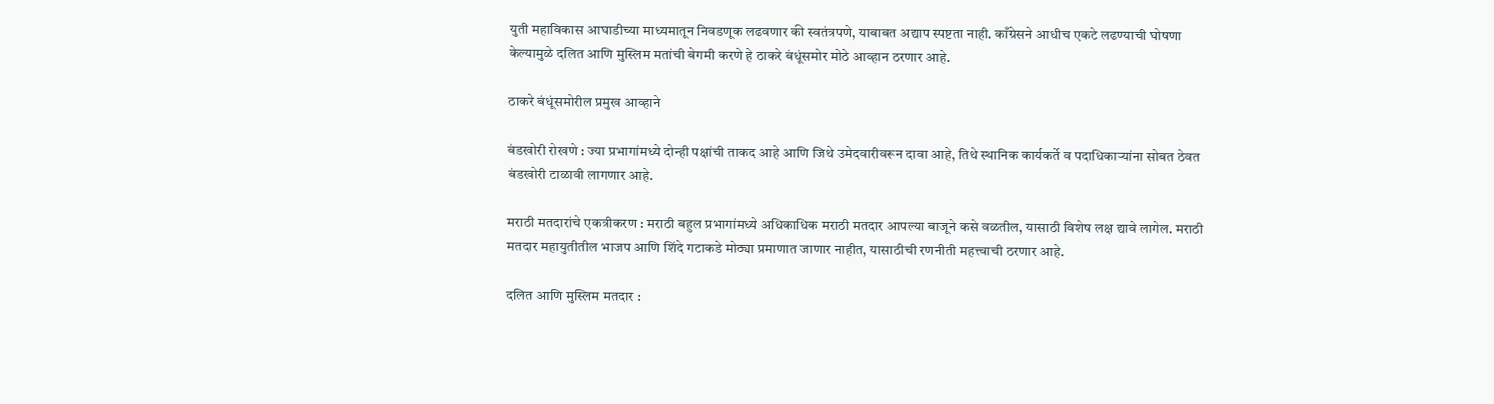युती महाविकास आघाडीच्या माध्यमातून निवडणूक लढवणार की स्वतंत्रपणे, याबाबत अद्याप स्पष्टता नाही. काँग्रेसने आधीच एकटे लढण्याची घोषणा केल्यामुळे दलित आणि मुस्लिम मतांची बेगमी करणे हे ठाकरे बंधूंसमोर मोठे आव्हान ठरणार आहे.

ठाकरे बंधूंसमोरील प्रमुख आव्हाने

बंडखोरी रोखणे : ज्या प्रभागांमध्ये दोन्ही पक्षांची ताकद आहे आणि जिथे उमेदवारीवरून दावा आहे, तिथे स्थानिक कार्यकर्ते व पदाधिकाऱ्यांना सोबत ठेवत बंडखोरी टाळावी लागणार आहे.

मराठी मतदारांचे एकत्रीकरण : मराठी बहुल प्रभागांमध्ये अधिकाधिक मराठी मतदार आपल्या बाजूने कसे वळतील, यासाठी विशेष लक्ष द्यावे लागेल. मराठी मतदार महायुतीतील भाजप आणि शिंदे गटाकडे मोठ्या प्रमाणात जाणार नाहीत, यासाठीची रणनीती महत्त्वाची ठरणार आहे.

दलित आणि मुस्लिम मतदार :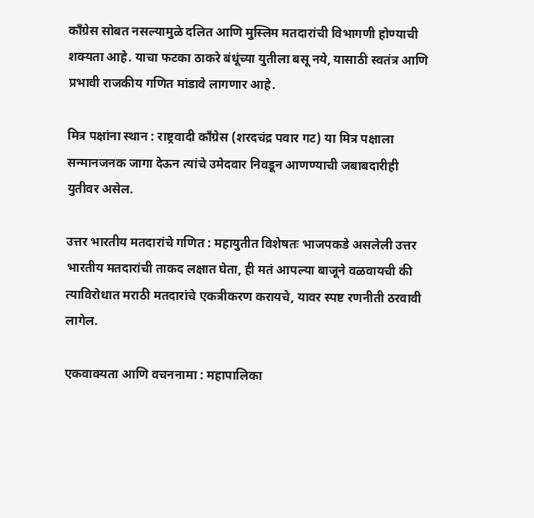काँग्रेस सोबत नसल्यामुळे दलित आणि मुस्लिम मतदारांची विभागणी होण्याची शक्यता आहे. याचा फटका ठाकरे बंधूंच्या युतीला बसू नये, यासाठी स्वतंत्र आणि प्रभावी राजकीय गणित मांडावे लागणार आहे.

मित्र पक्षांना स्थान : राष्ट्रवादी काँग्रेस (शरदचंद्र पवार गट) या मित्र पक्षाला सन्मानजनक जागा देऊन त्यांचे उमेदवार निवडून आणण्याची जबाबदारीही युतीवर असेल.

उत्तर भारतीय मतदारांचे गणित : महायुतीत विशेषतः भाजपकडे असलेली उत्तर भारतीय मतदारांची ताकद लक्षात घेता, ही मतं आपल्या बाजूने वळवायची की त्याविरोधात मराठी मतदारांचे एकत्रीकरण करायचे, यावर स्पष्ट रणनीती ठरवावी लागेल.

एकवाक्यता आणि वचननामा : महापालिका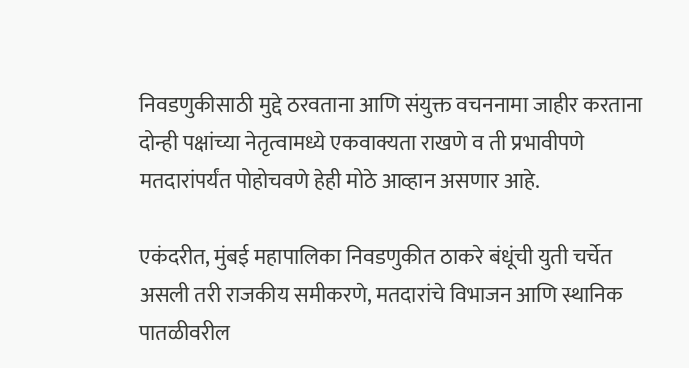निवडणुकीसाठी मुद्दे ठरवताना आणि संयुक्त वचननामा जाहीर करताना दोन्ही पक्षांच्या नेतृत्वामध्ये एकवाक्यता राखणे व ती प्रभावीपणे मतदारांपर्यंत पोहोचवणे हेही मोठे आव्हान असणार आहे.

एकंदरीत, मुंबई महापालिका निवडणुकीत ठाकरे बंधूंची युती चर्चेत असली तरी राजकीय समीकरणे, मतदारांचे विभाजन आणि स्थानिक पातळीवरील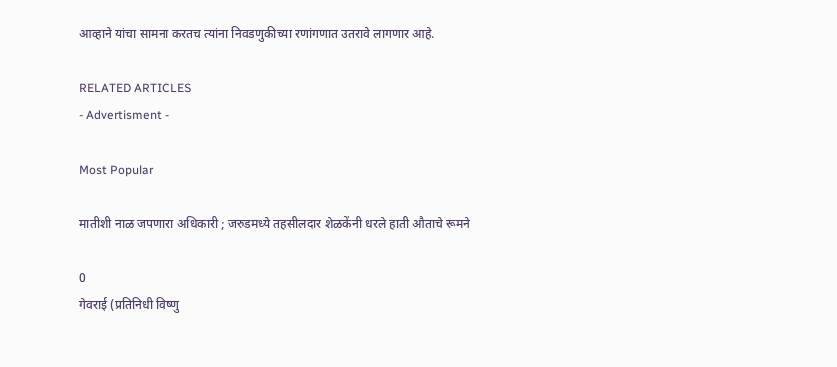आव्हाने यांचा सामना करतच त्यांना निवडणुकीच्या रणांगणात उतरावे लागणार आहे.

RELATED ARTICLES
- Advertisment -

Most Popular

मातीशी नाळ जपणारा अधिकारी ; जरुडमध्ये तहसीलदार शेळकेंनी धरले हाती औताचे रूमने

0
गेवराई (प्रतिनिधी विष्णु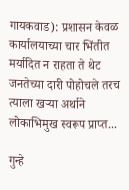गायकवाड): प्रशासन केवळ कार्यालयाच्या चार भिंतीत मर्यादित न राहता ते थेट जनतेच्या दारी पोहोचले तरच त्याला खऱ्या अर्थाने लोकाभिमुख स्वरूप प्राप्त...

गुन्हे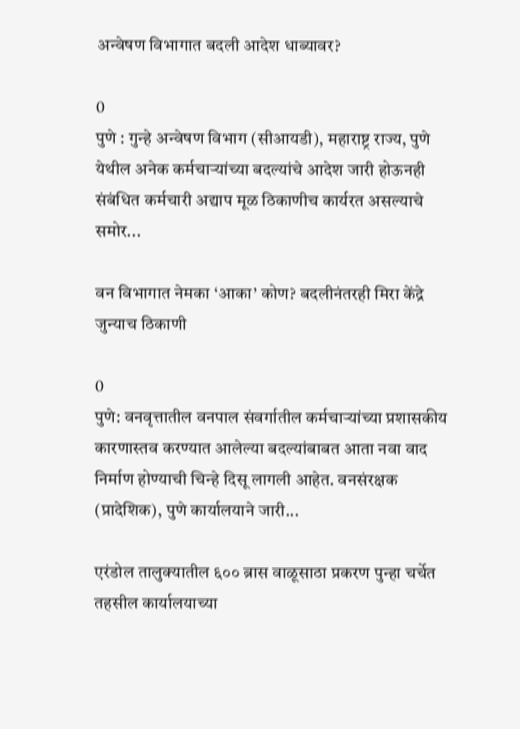अन्वेषण विभागात बदली आदेश धाब्यावर?

0
पुणे : गुन्हे अन्वेषण विभाग (सीआयडी), महाराष्ट्र राज्य, पुणे येथील अनेक कर्मचाऱ्यांच्या बदल्यांचे आदेश जारी होऊनही संबंधित कर्मचारी अद्याप मूळ ठिकाणीच कार्यरत असल्याचे समोर...

वन विभागात नेमका ‘आका’ कोण? बदलीनंतरही मिरा केंद्रे जुन्याच ठिकाणी

0
पुणे: वनवृत्तातील वनपाल संवर्गातील कर्मचाऱ्यांच्या प्रशासकीय कारणास्तव करण्यात आलेल्या बदल्यांबाबत आता नवा वाद निर्माण होण्याची चिन्हे दिसू लागली आहेत. वनसंरक्षक (प्रादेशिक), पुणे कार्यालयाने जारी...

एरंडोल तालुक्यातील ६०० ब्रास वाळूसाठा प्रकरण पुन्हा चर्चेत तहसील कार्यालयाच्या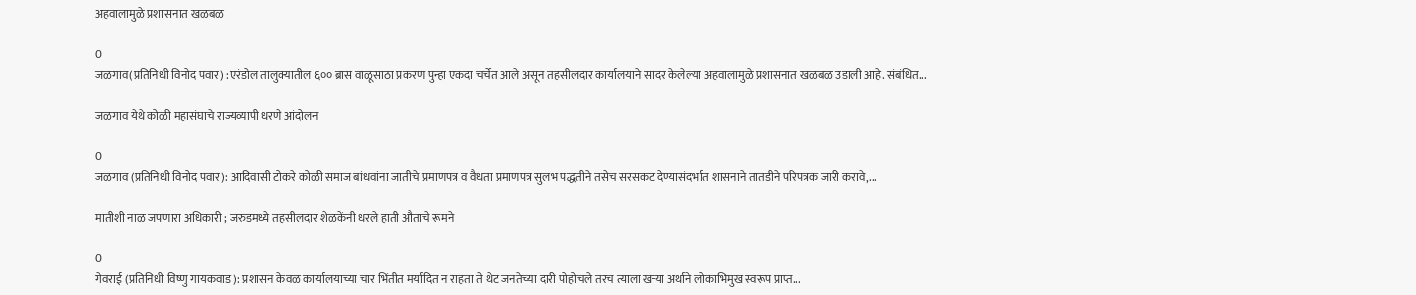अहवालामुळे प्रशासनात खळबळ

0
जळगाव(प्रतिनिधी विनोद पवार) :एरंडोल तालुक्यातील ६०० ब्रास वाळूसाठा प्रकरण पुन्हा एकदा चर्चेत आले असून तहसीलदार कार्यालयाने सादर केलेल्या अहवालामुळे प्रशासनात खळबळ उडाली आहे. संबंधित...

जळगाव येथे कोळी महासंघाचे राज्यव्यापी धरणे आंदोलन

0
जळगाव (प्रतिनिधी विनोद पवार): आदिवासी टोकरे कोळी समाज बांधवांना जातीचे प्रमाणपत्र व वैधता प्रमाणपत्र सुलभ पद्धतीने तसेच सरसकट देण्यासंदर्भात शासनाने तातडीने परिपत्रक जारी करावे,...

मातीशी नाळ जपणारा अधिकारी ; जरुडमध्ये तहसीलदार शेळकेंनी धरले हाती औताचे रूमने

0
गेवराई (प्रतिनिधी विष्णु गायकवाड): प्रशासन केवळ कार्यालयाच्या चार भिंतीत मर्यादित न राहता ते थेट जनतेच्या दारी पोहोचले तरच त्याला खऱ्या अर्थाने लोकाभिमुख स्वरूप प्राप्त...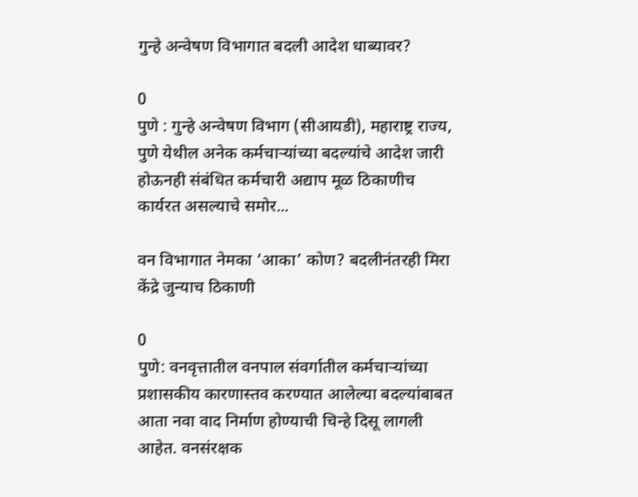गुन्हे अन्वेषण विभागात बदली आदेश धाब्यावर?

0
पुणे : गुन्हे अन्वेषण विभाग (सीआयडी), महाराष्ट्र राज्य, पुणे येथील अनेक कर्मचाऱ्यांच्या बदल्यांचे आदेश जारी होऊनही संबंधित कर्मचारी अद्याप मूळ ठिकाणीच कार्यरत असल्याचे समोर...

वन विभागात नेमका ‘आका’ कोण? बदलीनंतरही मिरा केंद्रे जुन्याच ठिकाणी

0
पुणे: वनवृत्तातील वनपाल संवर्गातील कर्मचाऱ्यांच्या प्रशासकीय कारणास्तव करण्यात आलेल्या बदल्यांबाबत आता नवा वाद निर्माण होण्याची चिन्हे दिसू लागली आहेत. वनसंरक्षक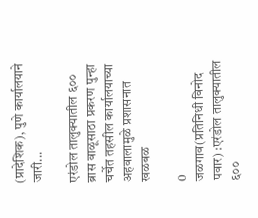(प्रादेशिक), पुणे कार्यालयाने जारी...

एरंडोल तालुक्यातील ६०० ब्रास वाळूसाठा प्रकरण पुन्हा चर्चेत तहसील कार्यालयाच्या अहवालामुळे प्रशासनात खळबळ

0
जळगाव(प्रतिनिधी विनोद पवार) :एरंडोल तालुक्यातील ६००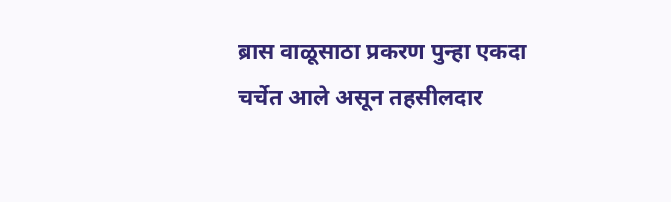ब्रास वाळूसाठा प्रकरण पुन्हा एकदा चर्चेत आले असून तहसीलदार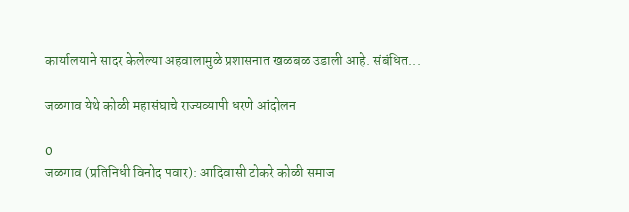कार्यालयाने सादर केलेल्या अहवालामुळे प्रशासनात खळबळ उडाली आहे. संबंधित...

जळगाव येथे कोळी महासंघाचे राज्यव्यापी धरणे आंदोलन

0
जळगाव (प्रतिनिधी विनोद पवार): आदिवासी टोकरे कोळी समाज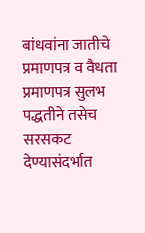बांधवांना जातीचे प्रमाणपत्र व वैधता प्रमाणपत्र सुलभ पद्धतीने तसेच सरसकट देण्यासंदर्भात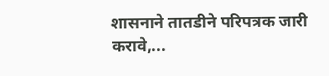शासनाने तातडीने परिपत्रक जारी करावे,...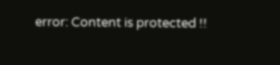error: Content is protected !!